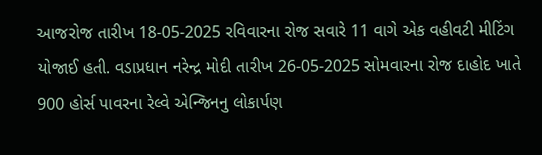આજરોજ તારીખ 18-05-2025 રવિવારના રોજ સવારે 11 વાગે એક વહીવટી મીટિંગ યોજાઈ હતી. વડાપ્રધાન નરેન્દ્ર મોદી તારીખ 26-05-2025 સોમવારના રોજ દાહોદ ખાતે 900 હોર્સ પાવરના રેલ્વે એન્જિનનુ લોકાર્પણ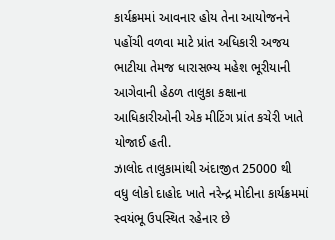કાર્યક્રમમાં આવનાર હોય તેના આયોજનને પહોંચી વળવા માટે પ્રાંત અધિકારી અજય ભાટીયા તેમજ ધારાસભ્ય મહેશ ભૂરીયાની આગેવાની હેઠળ તાલુકા કક્ષાના આધિકારીઓની એક મીટિંગ પ્રાંત કચેરી ખાતે યોજાઈ હતી.
ઝાલોદ તાલુકામાંથી અંદાજીત 25000 થી વધુ લોકો દાહોદ ખાતે નરેન્દ્ર મોદીના કાર્યક્રમમાં સ્વયંભૂ ઉપસ્થિત રહેનાર છે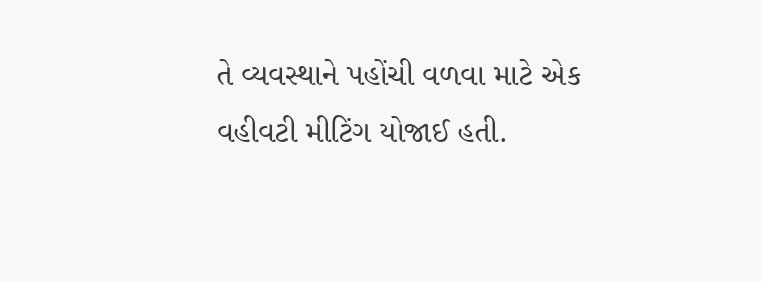તે વ્યવસ્થાને પહોંચી વળવા માટે એક વહીવટી મીટિંગ યોજાઈ હતી.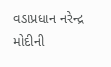વડાપ્રધાન નરેન્દ્ર મોદીની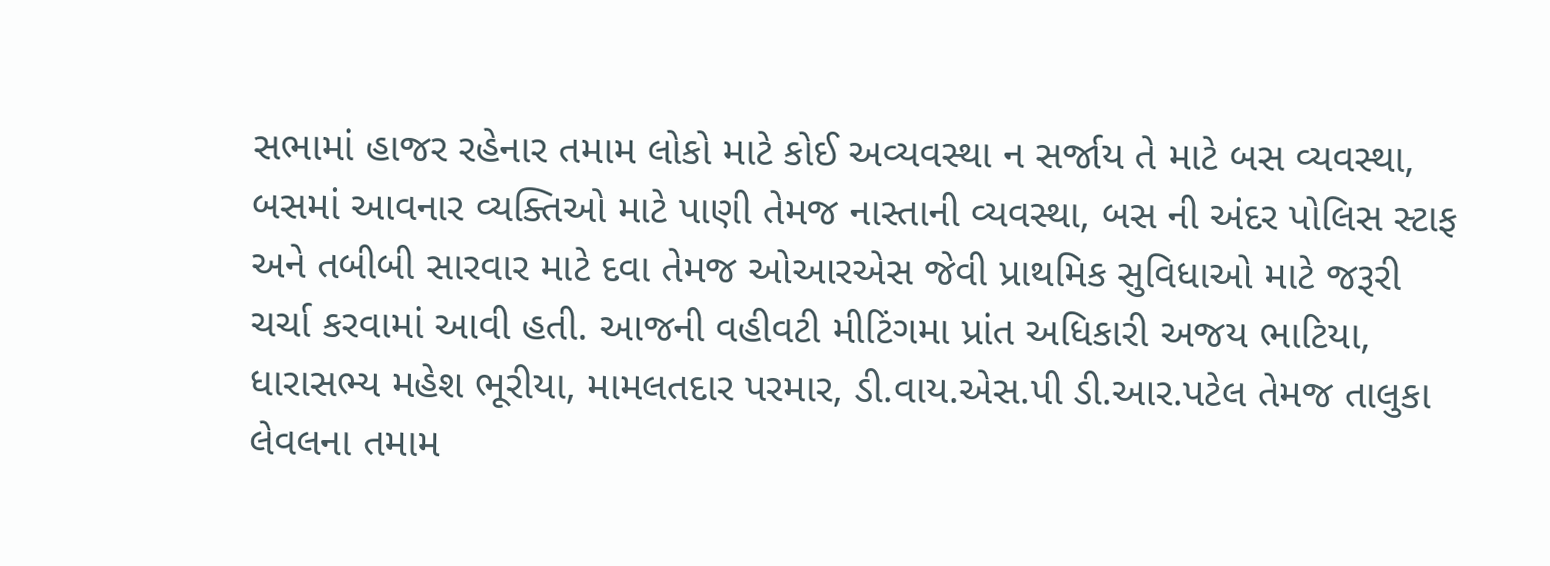સભામાં હાજર રહેનાર તમામ લોકો માટે કોઈ અવ્યવસ્થા ન સર્જાય તે માટે બસ વ્યવસ્થા, બસમાં આવનાર વ્યક્તિઓ માટે પાણી તેમજ નાસ્તાની વ્યવસ્થા, બસ ની અંદર પોલિસ સ્ટાફ અને તબીબી સારવાર માટે દવા તેમજ ઓઆરએસ જેવી પ્રાથમિક સુવિધાઓ માટે જરૂરી ચર્ચા કરવામાં આવી હતી. આજની વહીવટી મીટિંગમા પ્રાંત અધિકારી અજય ભાટિયા, ધારાસભ્ય મહેશ ભૂરીયા, મામલતદાર પરમાર, ડી.વાય.એસ.પી ડી.આર.પટેલ તેમજ તાલુકા લેવલના તમામ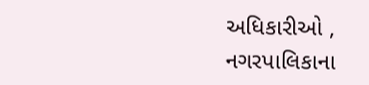અધિકારીઓ , નગરપાલિકાના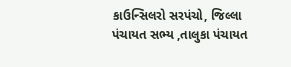કાઉન્સિલરો સરપંચો, જિલ્લા પંચાયત સભ્ય ,તાલુકા પંચાયત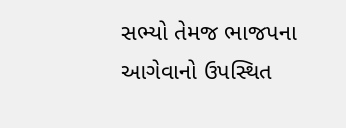સભ્યો તેમજ ભાજપના આગેવાનો ઉપસ્થિત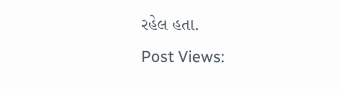રહેલ હતા.
Post Views: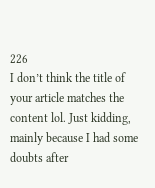226
I don’t think the title of your article matches the content lol. Just kidding, mainly because I had some doubts after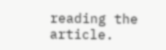reading the article.